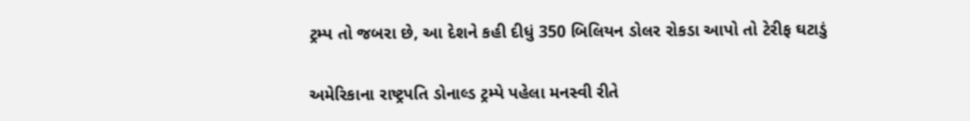ટ્રમ્પ તો જબરા છે, આ દેશને કહી દીધું 350 બિલિયન ડોલર રોકડા આપો તો ટેરીફ ઘટાડું

અમેરિકાના રાષ્ટ્રપતિ ડોનાલ્ડ ટ્રમ્પે પહેલા મનસ્વી રીતે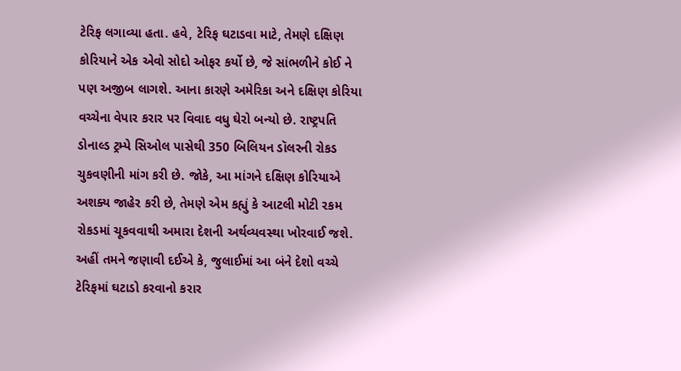ટેરિફ લગાવ્યા હતા. હવે, ટેરિફ ઘટાડવા માટે, તેમણે દક્ષિણ કોરિયાને એક એવો સોદો ઓફર કર્યો છે, જે સાંભળીને કોઈ ને પણ અજીબ લાગશે. આના કારણે અમેરિકા અને દક્ષિણ કોરિયા વચ્ચેના વેપાર કરાર પર વિવાદ વધુ ઘેરો બન્યો છે. રાષ્ટ્રપતિ ડોનાલ્ડ ટ્રમ્પે સિઓલ પાસેથી 350 બિલિયન ડૉલરની રોકડ ચુકવણીની માંગ કરી છે. જોકે, આ માંગને દક્ષિણ કોરિયાએ અશક્ય જાહેર કરી છે, તેમણે એમ કહ્યું કે આટલી મોટી રકમ રોકડમાં ચૂકવવાથી અમારા દેશની અર્થવ્યવસ્થા ખોરવાઈ જશે. અહીં તમને જણાવી દઈએ કે, જુલાઈમાં આ બંને દેશો વચ્ચે ટેરિફમાં ઘટાડો કરવાનો કરાર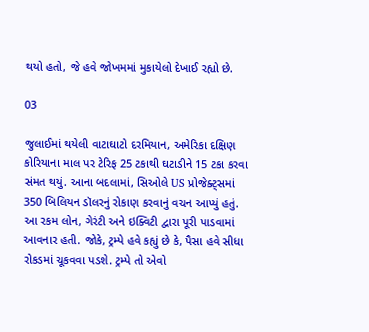થયો હતો, જે હવે જોખમમાં મુકાયેલો દેખાઈ રહ્યો છે.

03

જુલાઈમાં થયેલી વાટાઘાટો દરમિયાન, અમેરિકા દક્ષિણ કોરિયાના માલ પર ટેરિફ 25 ટકાથી ઘટાડીને 15 ટકા કરવા સંમત થયું. આના બદલામાં, સિઓલે US પ્રોજેક્ટ્સમાં 350 બિલિયન ડૉલરનું રોકાણ કરવાનું વચન આપ્યું હતું. આ રકમ લોન, ગેરંટી અને ઇક્વિટી દ્વારા પૂરી પાડવામાં આવનાર હતી. જોકે, ટ્રમ્પે હવે કહ્યું છે કે, પૈસા હવે સીધા રોકડમાં ચૂકવવા પડશે. ટ્રમ્પે તો એવો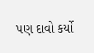પણ દાવો કર્યો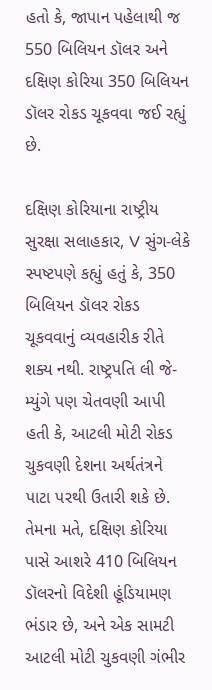હતો કે, જાપાન પહેલાથી જ 550 બિલિયન ડૉલર અને દક્ષિણ કોરિયા 350 બિલિયન ડૉલર રોકડ ચૂકવવા જઈ રહ્યું છે.

દક્ષિણ કોરિયાના રાષ્ટ્રીય સુરક્ષા સલાહકાર, V સુંગ-લેકે સ્પષ્ટપણે કહ્યું હતું કે, 350 બિલિયન ડૉલર રોકડ ચૂકવવાનું વ્યવહારીક રીતે શક્ય નથી. રાષ્ટ્રપતિ લી જે-મ્યુંગે પણ ચેતવણી આપી હતી કે, આટલી મોટી રોકડ ચુકવણી દેશના અર્થતંત્રને પાટા પરથી ઉતારી શકે છે. તેમના મતે, દક્ષિણ કોરિયા પાસે આશરે 410 બિલિયન ડૉલરનો વિદેશી હૂંડિયામણ ભંડાર છે, અને એક સામટી આટલી મોટી ચુકવણી ગંભીર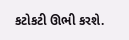કટોકટી ઊભી કરશે.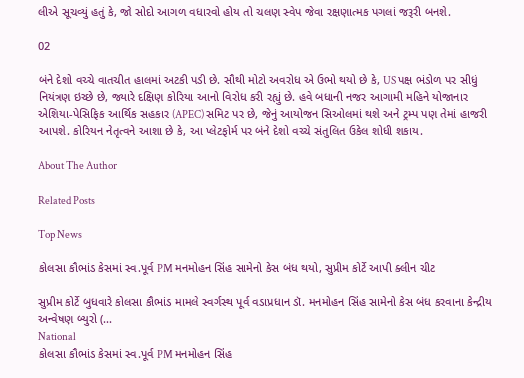લીએ સૂચવ્યું હતું કે, જો સોદો આગળ વધારવો હોય તો ચલણ સ્વેપ જેવા રક્ષણાત્મક પગલાં જરૂરી બનશે.

02

બંને દેશો વચ્ચે વાતચીત હાલમાં અટકી પડી છે. સૌથી મોટો અવરોધ એ ઉભો થયો છે કે, US પક્ષ ભંડોળ પર સીધું નિયંત્રણ ઇચ્છે છે, જ્યારે દક્ષિણ કોરિયા આનો વિરોધ કરી રહ્યું છે. હવે બધાની નજર આગામી મહિને યોજાનાર એશિયા-પેસિફિક આર્થિક સહકાર (APEC) સમિટ પર છે, જેનું આયોજન સિઓલમાં થશે અને ટ્રમ્પ પણ તેમાં હાજરી આપશે. કોરિયન નેતૃત્વને આશા છે કે, આ પ્લેટફોર્મ પર બંને દેશો વચ્ચે સંતુલિત ઉકેલ શોધી શકાય.

About The Author

Related Posts

Top News

કોલસા કૌભાંડ કેસમાં સ્વ.પૂર્વ PM મનમોહન સિંહ સામેનો કેસ બંધ થયો, સુપ્રીમ કોર્ટે આપી ક્લીન ચીટ

સુપ્રીમ કોર્ટે બુધવારે કોલસા કૌભાંડ મામલે સ્વર્ગસ્થ પૂર્વ વડાપ્રધાન ડૉ. મનમોહન સિંહ સામેનો કેસ બંધ કરવાના કેન્દ્રીય અન્વેષણ બ્યુરો (...
National
કોલસા કૌભાંડ કેસમાં સ્વ.પૂર્વ PM મનમોહન સિંહ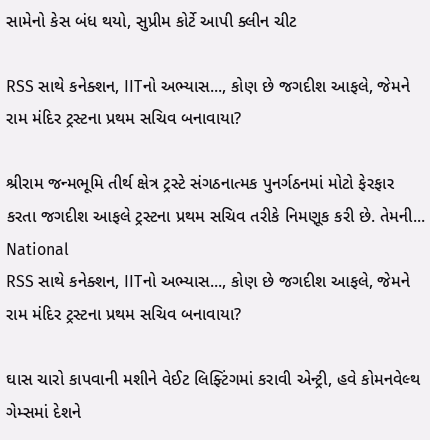સામેનો કેસ બંધ થયો, સુપ્રીમ કોર્ટે આપી ક્લીન ચીટ

RSS સાથે કનેક્શન, IITનો અભ્યાસ..., કોણ છે જગદીશ આફલે, જેમને રામ મંદિર ટ્રસ્ટના પ્રથમ સચિવ બનાવાયા?

શ્રીરામ જન્મભૂમિ તીર્થ ક્ષેત્ર ટ્રસ્ટે સંગઠનાત્મક પુનર્ગઠનમાં મોટો ફેરફાર કરતા જગદીશ આફલે ટ્રસ્ટના પ્રથમ સચિવ તરીકે નિમણૂક કરી છે. તેમની...
National
RSS સાથે કનેક્શન, IITનો અભ્યાસ..., કોણ છે જગદીશ આફલે, જેમને રામ મંદિર ટ્રસ્ટના પ્રથમ સચિવ બનાવાયા?

ઘાસ ચારો કાપવાની મશીને વેઈટ લિફ્ટિંગમાં કરાવી એન્ટ્રી, હવે કોમનવેલ્થ ગેમ્સમાં દેશને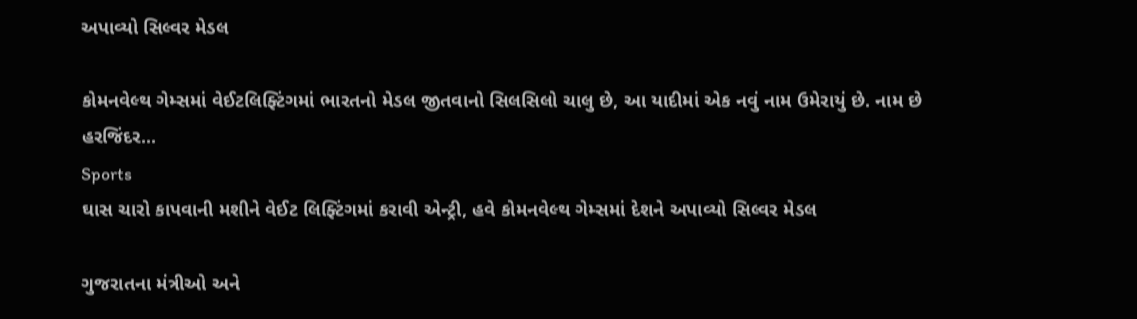અપાવ્યો સિલ્વર મેડલ

કોમનવેલ્થ ગેમ્સમાં વેઈટલિફ્ટિંગમાં ભારતનો મેડલ જીતવાનો સિલસિલો ચાલુ છે, આ યાદીમાં એક નવું નામ ઉમેરાયું છે. નામ છે હરજિંદર...
Sports
ઘાસ ચારો કાપવાની મશીને વેઈટ લિફ્ટિંગમાં કરાવી એન્ટ્રી, હવે કોમનવેલ્થ ગેમ્સમાં દેશને અપાવ્યો સિલ્વર મેડલ

ગુજરાતના મંત્રીઓ અને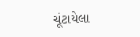ચૂંટાયેલા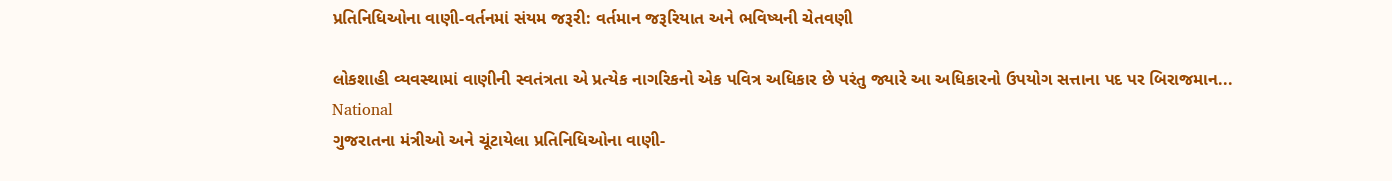પ્રતિનિધિઓના વાણી-વર્તનમાં સંયમ જરૂરી: વર્તમાન જરૂરિયાત અને ભવિષ્યની ચેતવણી

લોકશાહી વ્યવસ્થામાં વાણીની સ્વતંત્રતા એ પ્રત્યેક નાગરિકનો એક પવિત્ર અધિકાર છે પરંતુ જ્યારે આ અધિકારનો ઉપયોગ સત્તાના પદ પર બિરાજમાન...
National
ગુજરાતના મંત્રીઓ અને ચૂંટાયેલા પ્રતિનિધિઓના વાણી-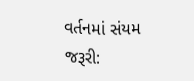વર્તનમાં સંયમ જરૂરી: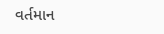વર્તમાન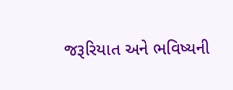જરૂરિયાત અને ભવિષ્યની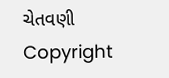ચેતવણી
Copyright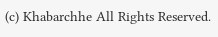(c) Khabarchhe All Rights Reserved.